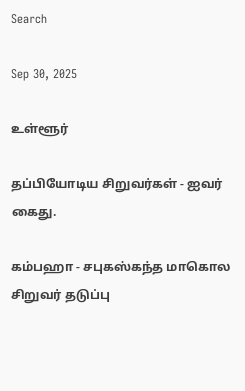Search

Sep 30, 2025

உள்ளூர்

தப்பியோடிய சிறுவர்கள் - ஐவர் கைது.

கம்பஹா - சபுகஸ்கந்த மாகொல சிறுவர் தடுப்பு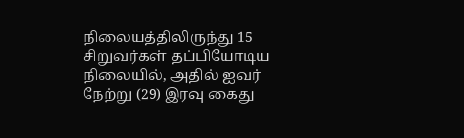நிலையத்திலிருந்து 15 சிறுவர்கள் தப்பியோடிய நிலையில், அதில் ஐவர் நேற்று (29) இரவு கைது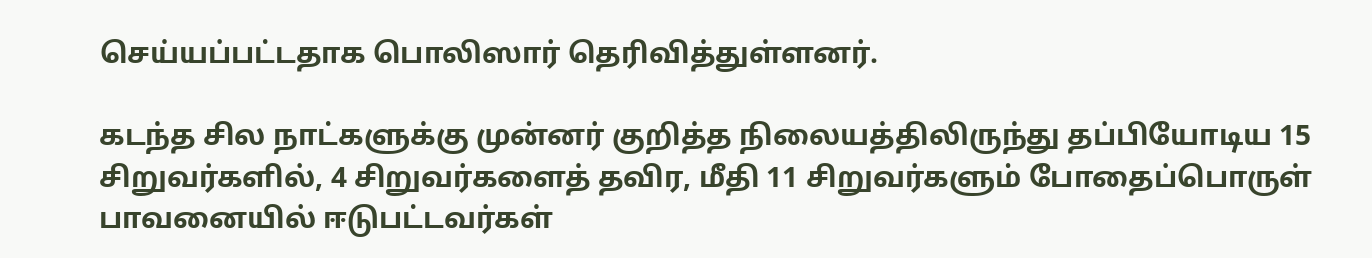செய்யப்பட்டதாக பொலிஸார் தெரிவித்துள்ளனர்.

கடந்த சில நாட்களுக்கு முன்னர் குறித்த நிலையத்திலிருந்து தப்பியோடிய 15 சிறுவர்களில், 4 சிறுவர்களைத் தவிர, மீதி 11 சிறுவர்களும் போதைப்பொருள் பாவனையில் ஈடுபட்டவர்கள்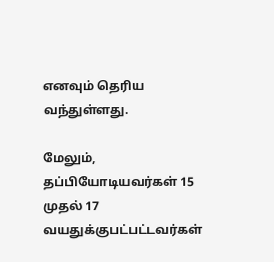எனவும் தெரிய வந்துள்ளது.

மேலும், தப்பியோடியவர்கள் 15 முதல் 17 வயதுக்குபட்பட்டவர்கள்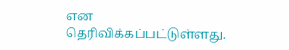என தெரிவிக்கப்பட்டுள்ளது.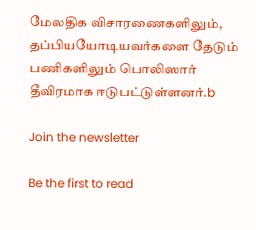மேலதிக விசாரணைகளிலும், தப்பியயோடியவர்களை தேடும் பணிகளிலும் பொலிஸார் தீவிரமாக ஈடுபட்டுள்ளனர்.b

Join the newsletter

Be the first to read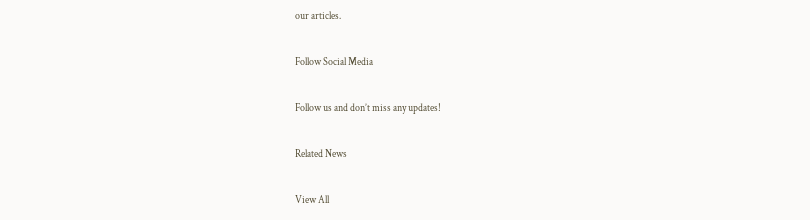our articles.

Follow Social Media

Follow us and don’t miss any updates!

Related News

View All